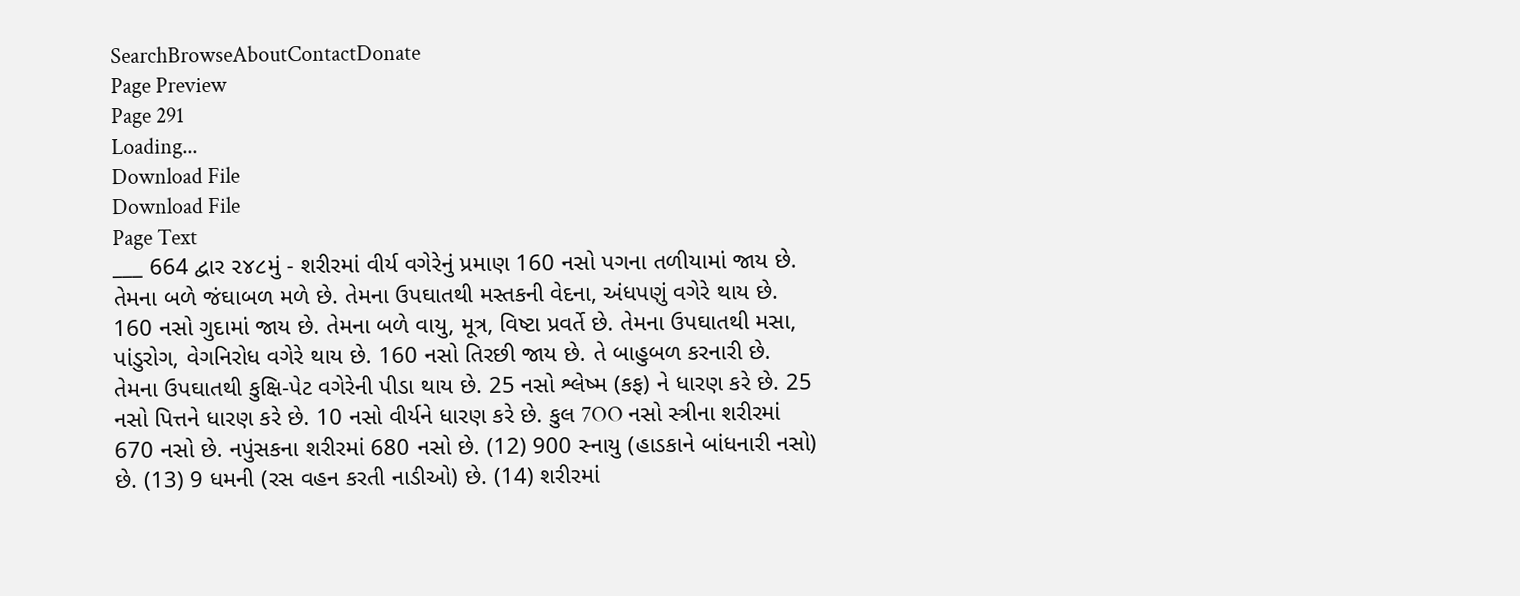SearchBrowseAboutContactDonate
Page Preview
Page 291
Loading...
Download File
Download File
Page Text
___ 664 દ્વાર ૨૪૮મું - શરીરમાં વીર્ય વગેરેનું પ્રમાણ 160 નસો પગના તળીયામાં જાય છે. તેમના બળે જંઘાબળ મળે છે. તેમના ઉપઘાતથી મસ્તકની વેદના, અંધપણું વગેરે થાય છે. 160 નસો ગુદામાં જાય છે. તેમના બળે વાયુ, મૂત્ર, વિષ્ટા પ્રવર્તે છે. તેમના ઉપઘાતથી મસા, પાંડુરોગ, વેગનિરોધ વગેરે થાય છે. 160 નસો તિરછી જાય છે. તે બાહુબળ કરનારી છે. તેમના ઉપઘાતથી કુક્ષિ-પેટ વગેરેની પીડા થાય છે. 25 નસો શ્લેષ્મ (કફ) ને ધારણ કરે છે. 25 નસો પિત્તને ધારણ કરે છે. 10 નસો વીર્યને ધારણ કરે છે. કુલ 7OO નસો સ્ત્રીના શરીરમાં 670 નસો છે. નપુંસકના શરીરમાં 680 નસો છે. (12) 900 સ્નાયુ (હાડકાને બાંધનારી નસો) છે. (13) 9 ધમની (રસ વહન કરતી નાડીઓ) છે. (14) શરીરમાં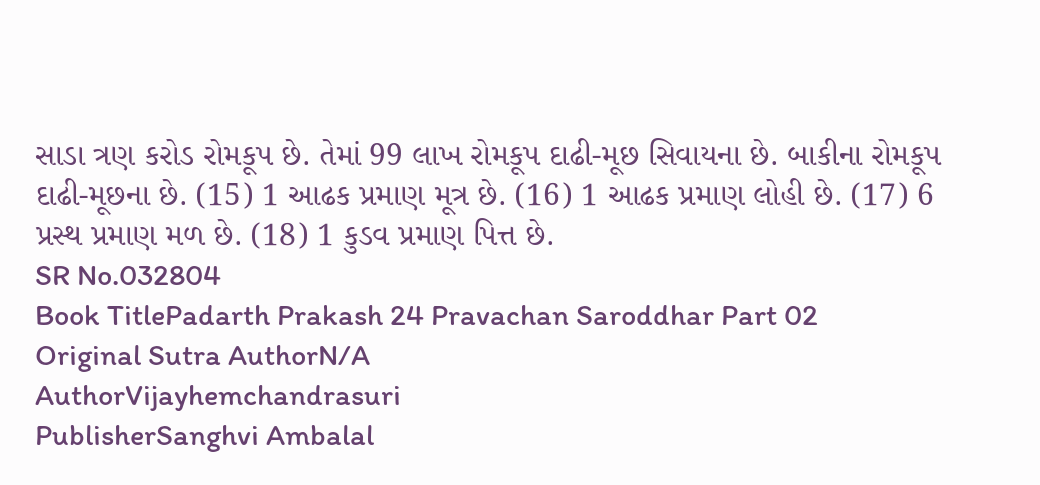સાડા ત્રણ કરોડ રોમકૂપ છે. તેમાં 99 લાખ રોમકૂપ દાઢી-મૂછ સિવાયના છે. બાકીના રોમકૂપ દાઢી-મૂછના છે. (15) 1 આઢક પ્રમાણ મૂત્ર છે. (16) 1 આઢક પ્રમાણ લોહી છે. (17) 6 પ્રસ્થ પ્રમાણ મળ છે. (18) 1 કુડવ પ્રમાણ પિત્ત છે.
SR No.032804
Book TitlePadarth Prakash 24 Pravachan Saroddhar Part 02
Original Sutra AuthorN/A
AuthorVijayhemchandrasuri
PublisherSanghvi Ambalal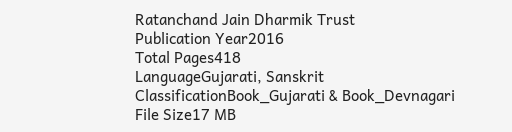Ratanchand Jain Dharmik Trust
Publication Year2016
Total Pages418
LanguageGujarati, Sanskrit
ClassificationBook_Gujarati & Book_Devnagari
File Size17 MB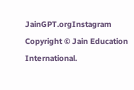JainGPT.orgInstagram
Copyright © Jain Education International.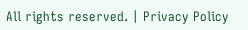All rights reserved. | Privacy Policy